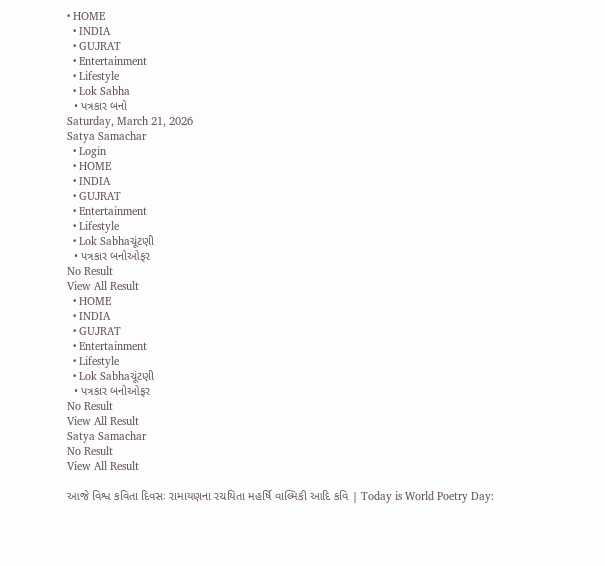• HOME
  • INDIA
  • GUJRAT
  • Entertainment
  • Lifestyle
  • Lok Sabha
  • પત્રકાર બનો
Saturday, March 21, 2026
Satya Samachar
  • Login
  • HOME
  • INDIA
  • GUJRAT
  • Entertainment
  • Lifestyle
  • Lok Sabhaચૂંટણી
  • પત્રકાર બનોઓફર
No Result
View All Result
  • HOME
  • INDIA
  • GUJRAT
  • Entertainment
  • Lifestyle
  • Lok Sabhaચૂંટણી
  • પત્રકાર બનોઓફર
No Result
View All Result
Satya Samachar
No Result
View All Result

આજે વિશ્વ કવિતા દિવસઃ રામાયણના રચયિતા મહર્ષિ વાલ્મિકી આદિ કવિ | Today is World Poetry Day: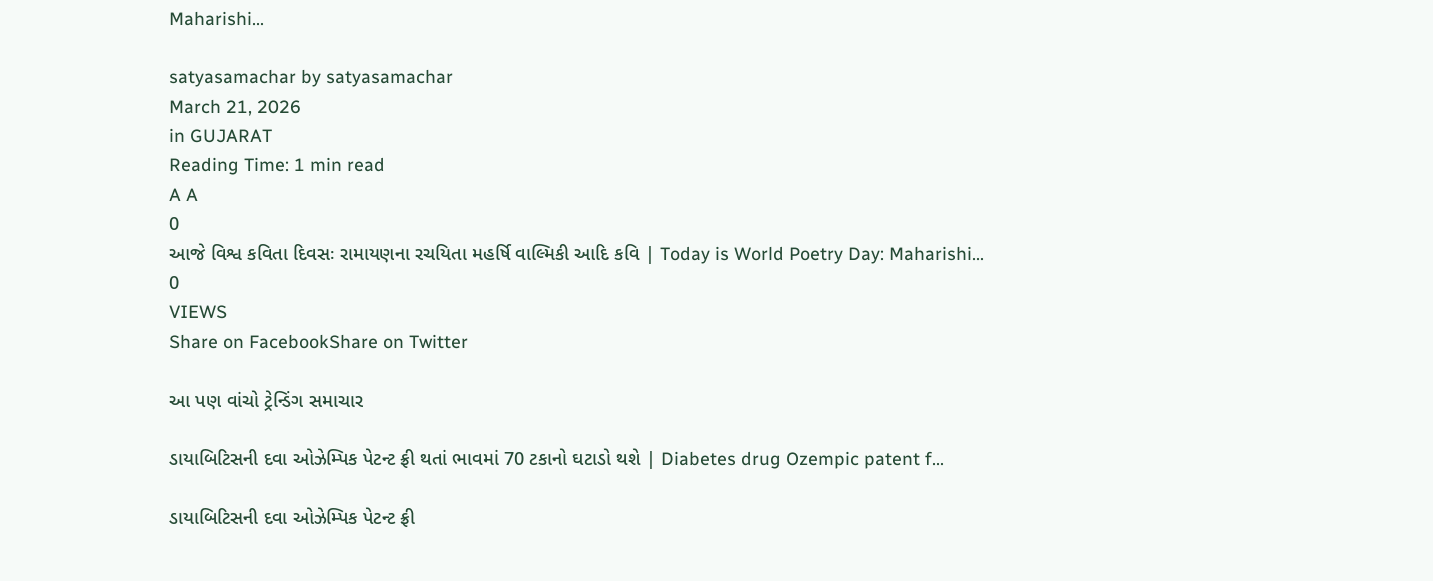Maharishi…

satyasamachar by satyasamachar
March 21, 2026
in GUJARAT
Reading Time: 1 min read
A A
0
આજે વિશ્વ કવિતા દિવસઃ રામાયણના રચયિતા મહર્ષિ વાલ્મિકી આદિ કવિ | Today is World Poetry Day: Maharishi…
0
VIEWS
Share on FacebookShare on Twitter

આ પણ વાંચો ટ્રેન્ડિંગ સમાચાર

ડાયાબિટિસની દવા ઓઝેમ્પિક પેટન્ટ ફ્રી થતાં ભાવમાં 70 ટકાનો ઘટાડો થશે | Diabetes drug Ozempic patent f…

ડાયાબિટિસની દવા ઓઝેમ્પિક પેટન્ટ ફ્રી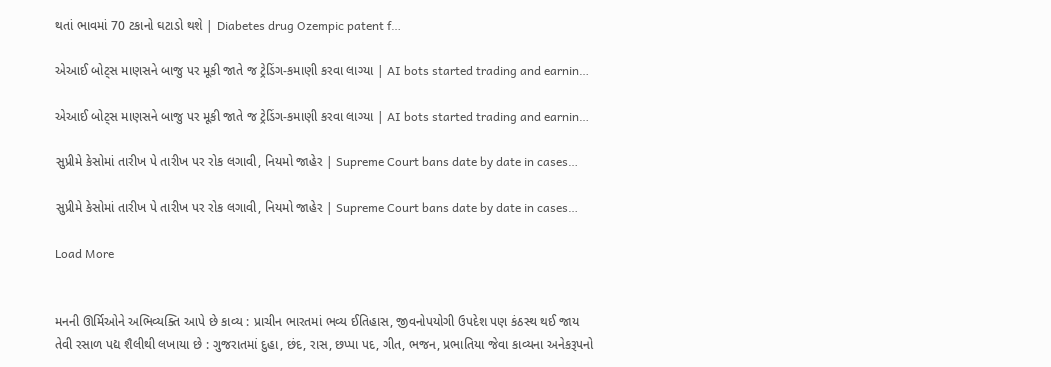થતાં ભાવમાં 70 ટકાનો ઘટાડો થશે | Diabetes drug Ozempic patent f…

એઆઈ બોટ્સ માણસને બાજુ પર મૂકી જાતે જ ટ્રેડિંગ-કમાણી કરવા લાગ્યા | AI bots started trading and earnin…

એઆઈ બોટ્સ માણસને બાજુ પર મૂકી જાતે જ ટ્રેડિંગ-કમાણી કરવા લાગ્યા | AI bots started trading and earnin…

સુપ્રીમે કેસોમાં તારીખ પે તારીખ પર રોક લગાવી, નિયમો જાહેર | Supreme Court bans date by date in cases…

સુપ્રીમે કેસોમાં તારીખ પે તારીખ પર રોક લગાવી, નિયમો જાહેર | Supreme Court bans date by date in cases…

Load More


મનની ઊર્મિઓને અભિવ્યક્તિ આપે છે કાવ્ય : પ્રાચીન ભારતમાં ભવ્ય ઈતિહાસ, જીવનોપયોગી ઉપદેશ પણ કંઠસ્થ થઈ જાય તેવી રસાળ પદ્ય શૈલીથી લખાયા છે : ગુજરાતમાં દુહા, છંદ, રાસ, છપ્પા પદ, ગીત, ભજન, પ્રભાતિયા જેવા કાવ્યના અનેકરૂપનો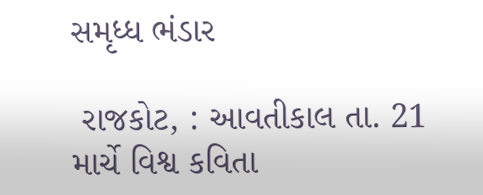સમૃધ્ધ ભંડાર

 રાજકોટ, : આવતીકાલ તા. 21 માર્ચે વિશ્વ કવિતા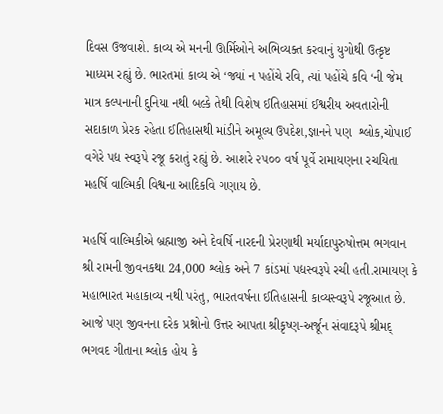દિવસ ઉજવાશે. કાવ્ય એ મનની ઊર્મિઓને અભિવ્યક્ત કરવાનું યુગોથી ઉત્કૃષ્ટ માધ્યમ રહ્યું છે. ભારતમાં કાવ્ય એ ‘જ્યાં ન પહોંચે રવિ, ત્યાં પહોંચે કવિ ‘ની જેમ માત્ર કલ્પનાની દુનિયા નથી બલ્કે તેથી વિશેષ ઈતિહાસમાં ઈશ્વરીય અવતારોની સદાકાળ પ્રેરક રહેતા ઈતિહાસથી માંડીને અમૂલ્ય ઉપદેશ,જ્ઞાનને પણ  શ્લોક,ચોપાઈ વગેરે પદ્ય સ્વરૂપે રજૂ કરાતું રહ્યું છે. આશરે ૨૫૦૦ વર્ષ પૂર્વે રામાયણના રચયિતા મહર્ષિ વાલ્મિકી વિશ્વના આદિકવિ ગણાય છે.

મહર્ષિ વાલ્મિકીએ બ્રહ્માજી અને દેવર્ષિ નારદની પ્રેરણાથી મર્યાદાપુરુષોત્તમ ભગવાન શ્રી રામની જીવનકથા 24,000 શ્લોક અને 7 કાંડમાં પદ્યસ્વરૂપે રચી હતી.રામાયણ કે મહાભારત મહાકાવ્ય નથી પરંતુ, ભારતવર્ષના ઈતિહાસની કાવ્યસ્વરૂપે રજૂઆત છે. આજે પણ જીવનના દરેક પ્રશ્નોનો ઉત્તર આપતા શ્રીકૃષ્ણ-અર્જૂન સંવાદરૂપે શ્રીમદ્ ભગવદ ગીતાના શ્લોક હોય કે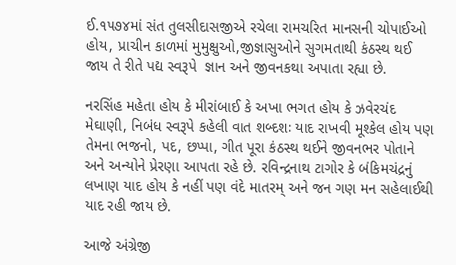ઈ.૧૫૭૪માં સંત તુલસીદાસજીએ રચેલા રામચરિત માનસની ચોપાઈઓ હોય, પ્રાચીન કાળમાં મુમુક્ષુઓ,જીજ્ઞાસુઓને સુગમતાથી કંઠસ્થ થઈ જાય તે રીતે પદ્ય સ્વરૂપે  જ્ઞાન અને જીવનકથા અપાતા રહ્યા છે.

નરસિંહ મહેતા હોય કે મીરાંબાઈ કે અખા ભગત હોય કે ઝવેરચંદ મેઘાણી, નિબંધ સ્વરૂપે કહેલી વાત શબ્દશઃ યાદ રાખવી મૂશ્કેલ હોય પણ તેમના ભજનો, પદ, છપ્પા, ગીત પૂરા કંઠસ્થ થઈને જીવનભર પોતાને અને અન્યોને પ્રેરણા આપતા રહે છે. રવિન્દ્રનાથ ટાગોર કે બંકિમચંદ્રનું લખાણ યાદ હોય કે નહીં પણ વંદે માતરમ્ અને જન ગણ મન સહેલાઈથી યાદ રહી જાય છે.

આજે અંગ્રેજી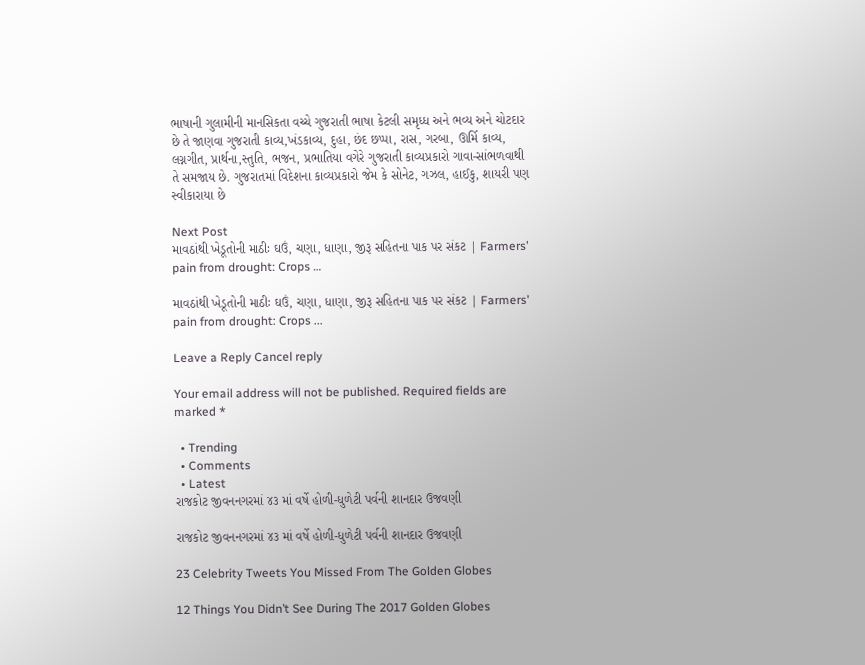ભાષાની ગુલામીની માનસિકતા વચ્ચે ગુજરાતી ભાષા કેટલી સમૃધ્ધ અને ભવ્ય અને ચોટદાર છે તે જાણવા ગુજરાતી કાવ્ય,ખંડકાવ્ય, દુહા, છંદ છપ્પા, રાસ, ગરબા, ઊર્મિ કાવ્ય, લગ્નગીત, પ્રાર્થના,સ્તુતિ, ભજન, પ્રભાતિયા વગેરે ગુજરાતી કાવ્યપ્રકારો ગાવા-સાંભળવાથી તે સમજાય છે. ગુજરાતમાં વિદેશના કાવ્યપ્રકારો જેમ કે સોનેટ, ગઝલ, હાઈકુ, શાયરી પણ સ્વીકારાયા છે

Next Post
માવઠાંથી ખેડૂતોની માઠીઃ ઘઉં, ચણા, ધાણા, જીરૂ સહિતના પાક પર સંકટ | Farmers’ pain from drought: Crops …

માવઠાંથી ખેડૂતોની માઠીઃ ઘઉં, ચણા, ધાણા, જીરૂ સહિતના પાક પર સંકટ | Farmers' pain from drought: Crops ...

Leave a Reply Cancel reply

Your email address will not be published. Required fields are marked *

  • Trending
  • Comments
  • Latest
રાજકોટ જીવનનગરમાં ૪૩ માં વર્ષે હોળી-ધુળેટી પર્વની શાનદાર ઉજવણી

રાજકોટ જીવનનગરમાં ૪૩ માં વર્ષે હોળી-ધુળેટી પર્વની શાનદાર ઉજવણી

23 Celebrity Tweets You Missed From The Golden Globes

12 Things You Didn’t See During The 2017 Golden Globes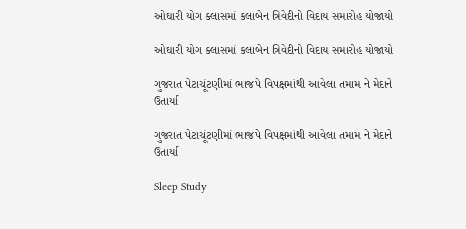ઓઘારી યોગ ક્લાસમાં કલાબેન ત્રિવેદીનો વિદાય સમારોહ યોજાયો

ઓઘારી યોગ ક્લાસમાં કલાબેન ત્રિવેદીનો વિદાય સમારોહ યોજાયો

ગુજરાત પેટાચૂંટણીમાં ભાજપે વિપક્ષમાંથી આવેલા તમામ ને મેદાને ઉતાર્યા

ગુજરાત પેટાચૂંટણીમાં ભાજપે વિપક્ષમાંથી આવેલા તમામ ને મેદાને ઉતાર્યા

Sleep Study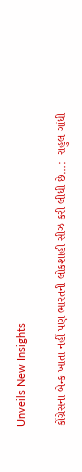Unveils New Insights

કોંગ્રેસના બેન્ક ખાતા નહીં પણ ભારતની લોકશાહી સીઝ કરી લીધી છે…:  રાહુલ ગાંધી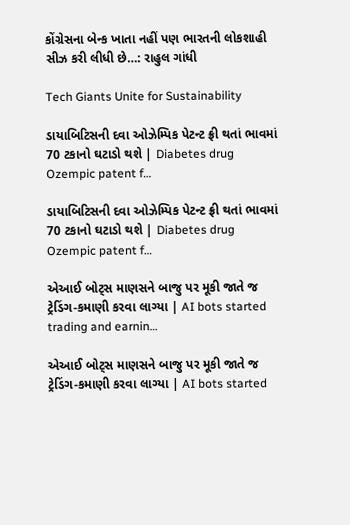કોંગ્રેસના બેન્ક ખાતા નહીં પણ ભારતની લોકશાહી સીઝ કરી લીધી છે…: રાહુલ ગાંધી

Tech Giants Unite for Sustainability

ડાયાબિટિસની દવા ઓઝેમ્પિક પેટન્ટ ફ્રી થતાં ભાવમાં 70 ટકાનો ઘટાડો થશે | Diabetes drug Ozempic patent f…

ડાયાબિટિસની દવા ઓઝેમ્પિક પેટન્ટ ફ્રી થતાં ભાવમાં 70 ટકાનો ઘટાડો થશે | Diabetes drug Ozempic patent f…

એઆઈ બોટ્સ માણસને બાજુ પર મૂકી જાતે જ ટ્રેડિંગ-કમાણી કરવા લાગ્યા | AI bots started trading and earnin…

એઆઈ બોટ્સ માણસને બાજુ પર મૂકી જાતે જ ટ્રેડિંગ-કમાણી કરવા લાગ્યા | AI bots started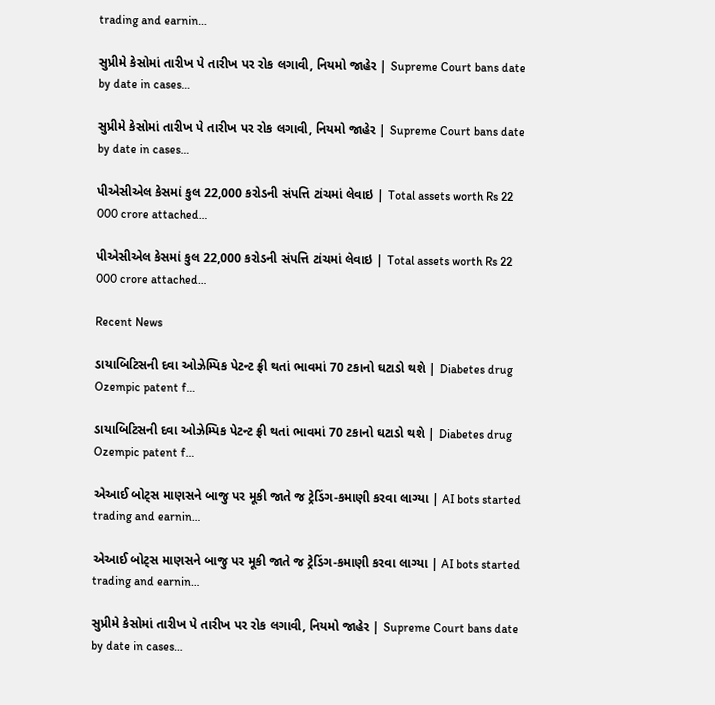trading and earnin…

સુપ્રીમે કેસોમાં તારીખ પે તારીખ પર રોક લગાવી, નિયમો જાહેર | Supreme Court bans date by date in cases…

સુપ્રીમે કેસોમાં તારીખ પે તારીખ પર રોક લગાવી, નિયમો જાહેર | Supreme Court bans date by date in cases…

પીએસીએલ કેસમાં કુલ 22,000 કરોડની સંપત્તિ ટાંચમાં લેવાઇ | Total assets worth Rs 22 000 crore attached…

પીએસીએલ કેસમાં કુલ 22,000 કરોડની સંપત્તિ ટાંચમાં લેવાઇ | Total assets worth Rs 22 000 crore attached…

Recent News

ડાયાબિટિસની દવા ઓઝેમ્પિક પેટન્ટ ફ્રી થતાં ભાવમાં 70 ટકાનો ઘટાડો થશે | Diabetes drug Ozempic patent f…

ડાયાબિટિસની દવા ઓઝેમ્પિક પેટન્ટ ફ્રી થતાં ભાવમાં 70 ટકાનો ઘટાડો થશે | Diabetes drug Ozempic patent f…

એઆઈ બોટ્સ માણસને બાજુ પર મૂકી જાતે જ ટ્રેડિંગ-કમાણી કરવા લાગ્યા | AI bots started trading and earnin…

એઆઈ બોટ્સ માણસને બાજુ પર મૂકી જાતે જ ટ્રેડિંગ-કમાણી કરવા લાગ્યા | AI bots started trading and earnin…

સુપ્રીમે કેસોમાં તારીખ પે તારીખ પર રોક લગાવી, નિયમો જાહેર | Supreme Court bans date by date in cases…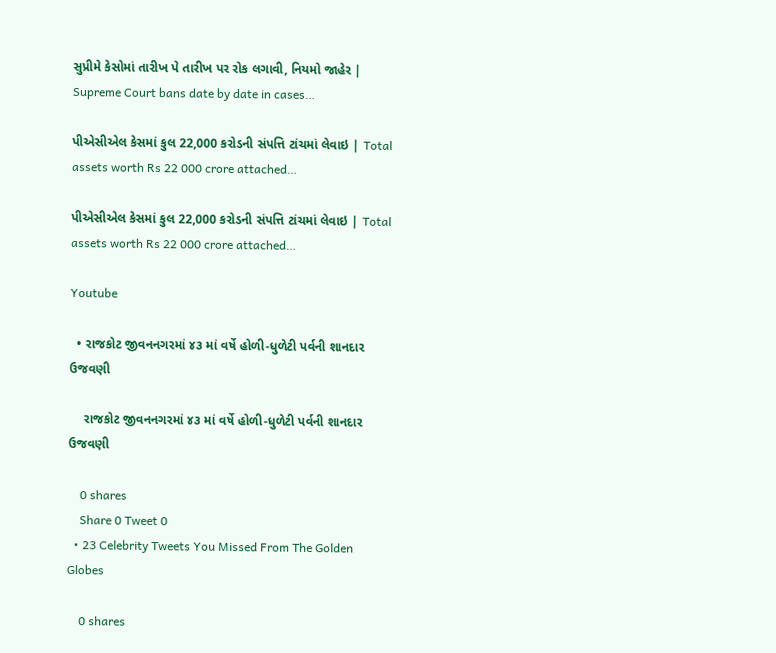સુપ્રીમે કેસોમાં તારીખ પે તારીખ પર રોક લગાવી, નિયમો જાહેર | Supreme Court bans date by date in cases…

પીએસીએલ કેસમાં કુલ 22,000 કરોડની સંપત્તિ ટાંચમાં લેવાઇ | Total assets worth Rs 22 000 crore attached…

પીએસીએલ કેસમાં કુલ 22,000 કરોડની સંપત્તિ ટાંચમાં લેવાઇ | Total assets worth Rs 22 000 crore attached…

Youtube

  • રાજકોટ જીવનનગરમાં ૪૩ માં વર્ષે હોળી-ધુળેટી પર્વની શાનદાર ઉજવણી

    રાજકોટ જીવનનગરમાં ૪૩ માં વર્ષે હોળી-ધુળેટી પર્વની શાનદાર ઉજવણી

    0 shares
    Share 0 Tweet 0
  • 23 Celebrity Tweets You Missed From The Golden Globes

    0 shares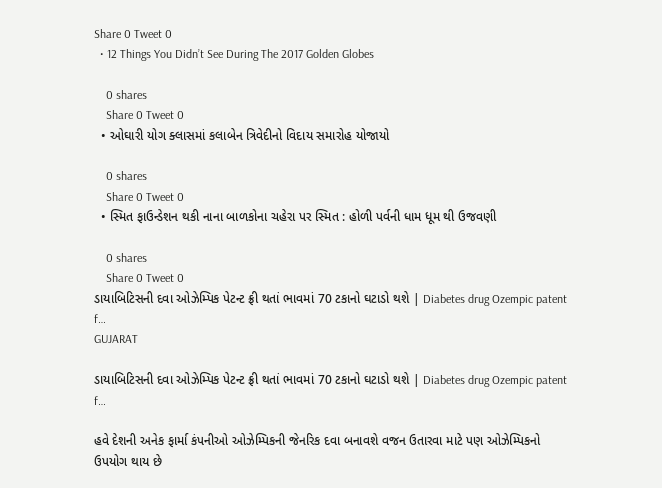Share 0 Tweet 0
  • 12 Things You Didn’t See During The 2017 Golden Globes

    0 shares
    Share 0 Tweet 0
  • ઓઘારી યોગ ક્લાસમાં કલાબેન ત્રિવેદીનો વિદાય સમારોહ યોજાયો

    0 shares
    Share 0 Tweet 0
  • સ્મિત ફાઉન્ડેશન થકી નાના બાળકોના ચહેરા પર સ્મિત : હોળી પર્વની ધામ ધૂમ થી ઉજવણી

    0 shares
    Share 0 Tweet 0
ડાયાબિટિસની દવા ઓઝેમ્પિક પેટન્ટ ફ્રી થતાં ભાવમાં 70 ટકાનો ઘટાડો થશે | Diabetes drug Ozempic patent f…
GUJARAT

ડાયાબિટિસની દવા ઓઝેમ્પિક પેટન્ટ ફ્રી થતાં ભાવમાં 70 ટકાનો ઘટાડો થશે | Diabetes drug Ozempic patent f…

હવે દેશની અનેક ફાર્મા કંપનીઓ ઓઝેમ્પિકની જેનરિક દવા બનાવશે વજન ઉતારવા માટે પણ ઓઝેમ્પિકનો ઉપયોગ થાય છે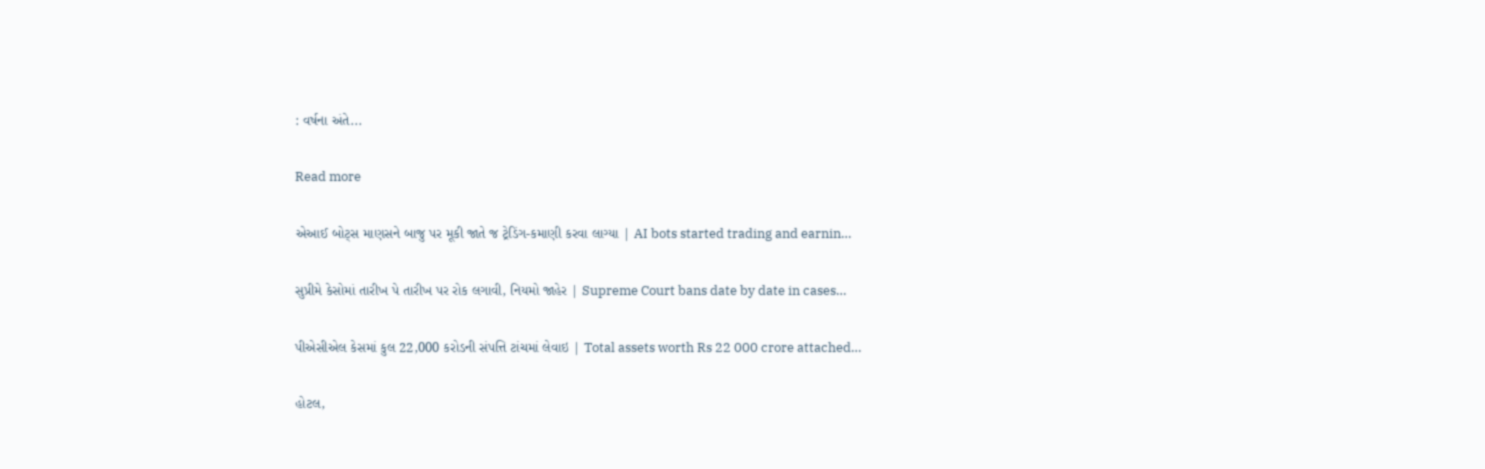: વર્ષના અંતે...

Read more

એઆઈ બોટ્સ માણસને બાજુ પર મૂકી જાતે જ ટ્રેડિંગ-કમાણી કરવા લાગ્યા | AI bots started trading and earnin…

સુપ્રીમે કેસોમાં તારીખ પે તારીખ પર રોક લગાવી, નિયમો જાહેર | Supreme Court bans date by date in cases…

પીએસીએલ કેસમાં કુલ 22,000 કરોડની સંપત્તિ ટાંચમાં લેવાઇ | Total assets worth Rs 22 000 crore attached…

હોટલ,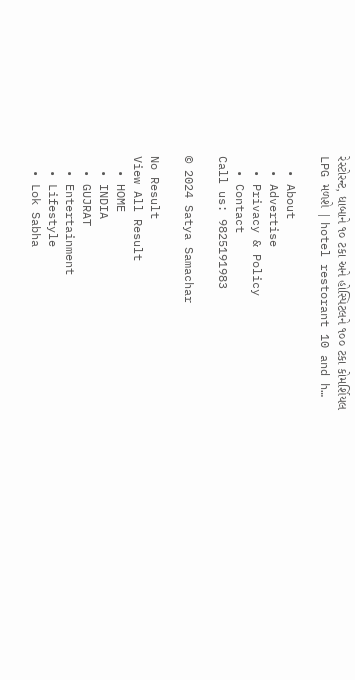રેસ્ટોરન્ટ, ધાબાને ૧૦ ટકા અને હોસ્પિટલને ૧૦૦ ટકા કોમર્શિયલ LPG મળશે | hotel restorant 10 and h…

  • About
  • Advertise
  • Privacy & Policy
  • Contact
Call us: 9825191983

© 2024 Satya Samachar

No Result
View All Result
  • HOME
  • INDIA
  • GUJRAT
  • Entertainment
  • Lifestyle
  • Lok Sabha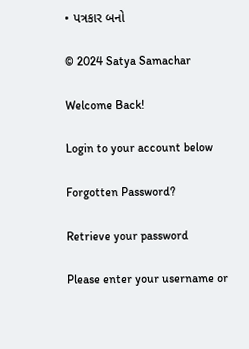• પત્રકાર બનો

© 2024 Satya Samachar

Welcome Back!

Login to your account below

Forgotten Password?

Retrieve your password

Please enter your username or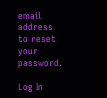email address to reset your password.

Log In